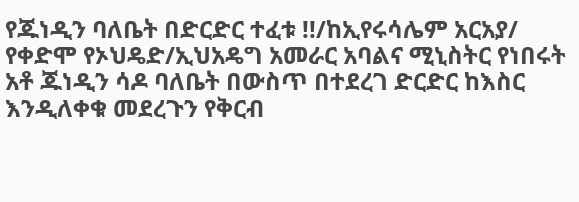የጁነዲን ባለቤት በድርድር ተፈቱ !!/ከኢየሩሳሌም አርአያ/
የቀድሞ የኦህዴድ/ኢህአዴግ አመራር አባልና ሚኒስትር የነበሩት አቶ ጁነዲን ሳዶ ባለቤት በውስጥ በተደረገ ድርድር ከእስር እንዲለቀቁ መደረጉን የቅርብ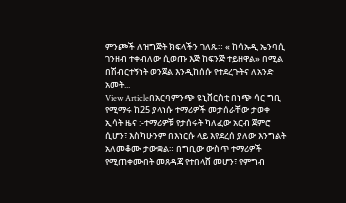ምንጮች ለዝግጅት ክፍላችን ገለጹ። « ከሳኡዲ ኤንባሲ ገንዘብ ተቀብለው ሲወጡ እጅ ከፍንጅ ተይዘዋል» በሚል በሽብርተኝነት ወንጀል እንዲከሰሱ የተደረጉትና ለአንድ አመት...
View Articleበአርባምንጭ ዩኒቨርስቲ በነጭ ሳር ግቢ የሚማሩ ከ25 ያላነሱ ተማሪዎች መታሰራቸው ታወቀ
ኢሳት ዜና :-ተማሪዎቹ የታሰሩት ካለፈው አርብ ጀምሮ ሲሆን፣ እስካሁንም በእነርሱ ላይ እየደረሰ ያለው እንግልት አለመቆሙ ታውቋል። በግቢው ውስጥ ተማሪዎች የሚጠቀሙበት መጸዳጃ የተበላሸ መሆን፣ የምግብ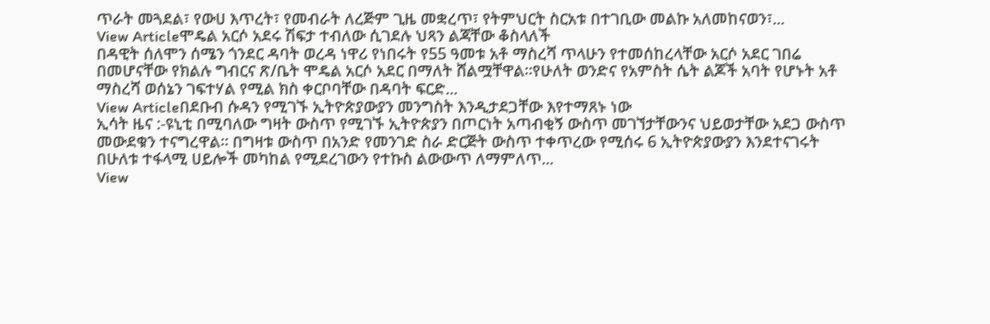ጥራት መጓደል፣ የውሀ እጥረት፣ የመብራት ለረጅም ጊዜ መቋረጥ፣ የትምህርት ስርአቱ በተገቢው መልኩ አለመከናወን፣...
View Articleሞዴል አርሶ አደሩ ሽፍታ ተብለው ሲገደሉ ህጻን ልጃቸው ቆስላለች
በዳዊት ሰለሞን ሰሜን ጎንደር ዳባት ወረዳ ነዋሪ የነበሩት የ55 ዓመቱ አቶ ማስረሻ ጥላሁን የተመሰከረላቸው አርሶ አደር ገበሬ በመሆናቸው የክልሉ ግብርና ጽ/ቤት ሞዴል አርሶ አደር በማለት ሸልሟቸዋል፡፡የሁለት ወንድና የአምስት ሴት ልጆች አባት የሆኑት አቶ ማስረሻ ወሰኔን ገፍተሃል የሚል ክስ ቀርቦባቸው በዳባት ፍርድ...
View Articleበደቡብ ሱዳን የሚገኙ ኢትዮጵያውያን መንግስት እንዲታደጋቸው እየተማጸኑ ነው
ኢሳት ዜና :-ዩኒቲ በሚባለው ግዛት ውስጥ የሚገኙ ኢትዮጵያን በጦርነት አጣብቂኝ ውስጥ መገኘታቸውንና ህይወታቸው አደጋ ውስጥ መውደቁን ተናግረዋል። በግዛቱ ውስጥ በአንድ የመንገድ ስራ ድርጅት ውስጥ ተቀጥረው የሚሰሩ 6 ኢትዮጵያውያን እንደተናገሩት በሁለቱ ተፋላሚ ሀይሎች መካከል የሚደረገውን የተኩስ ልውውጥ ለማምለጥ...
View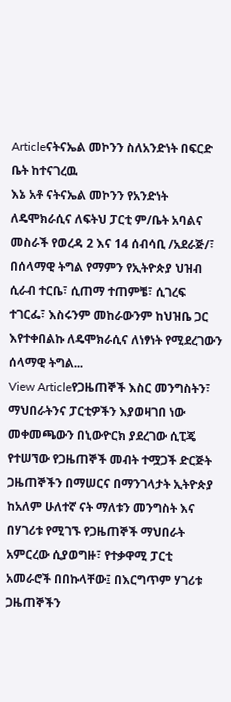Articleናትናኤል መኮንን ስለአንድነት በፍርድ ቤት ከተናገረዉ
እኔ አቶ ናትናኤል መኮንን የአንድነት ለዴሞክራሲና ለፍትህ ፓርቲ ም/ቤት አባልና መስራች የወረዳ 2 እና 14 ሰብሳቢ /አደራጅ/፣ በሰላማዊ ትግል የማምን የኢትዮጵያ ህዝብ ሲራብ ተርቤ፣ ሲጠማ ተጠምቼ፣ ሲገረፍ ተገርፌ፣ እስሩንም መከራውንም ከህዝቤ ጋር እየተቀበልኩ ለዴሞክራሲና ለነፃነት የሚደረገውን ሰላማዊ ትግል...
View Articleየጋዜጠኞች እስር መንግስትን፣ ማህበራትንና ፓርቲዎችን እያወዛገበ ነው
መቀመጫውን በኒውዮርክ ያደረገው ሲፒጄ የተሠኘው የጋዜጠኞች መብት ተሟጋች ድርጅት ጋዜጠኞችን በማሠርና በማንገላታት ኢትዮጵያ ከአለም ሁለተኛ ናት ማለቱን መንግስት እና በሃገሪቱ የሚገኙ የጋዜጠኞች ማህበራት አምርረው ሲያወግዙ፣ የተቃዋሚ ፓርቲ አመራሮች በበኩላቸው፤ በእርግጥም ሃገሪቱ ጋዜጠኞችን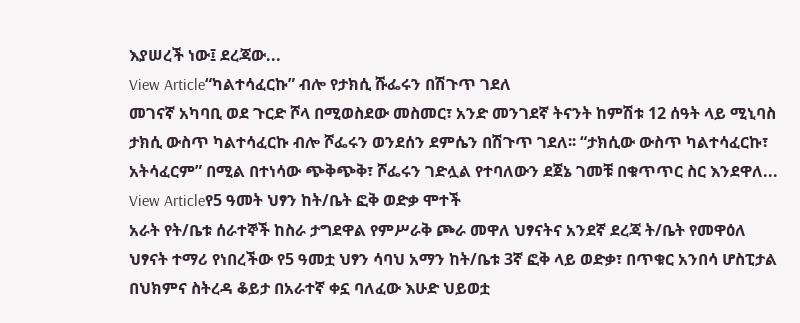እያሠረች ነው፤ ደረጃው...
View Article“ካልተሳፈርኩ” ብሎ የታክሲ ሹፌሩን በሽጉጥ ገደለ
መገናኛ አካባቢ ወደ ጉርድ ሾላ በሚወስደው መስመር፣ አንድ መንገደኛ ትናንት ከምሽቱ 12 ሰዓት ላይ ሚኒባስ ታክሲ ውስጥ ካልተሳፈርኩ ብሎ ሾፌሩን ወንደሰን ደምሴን በሽጉጥ ገደለ፡፡ “ታክሲው ውስጥ ካልተሳፈርኩ፣ አትሳፈርም” በሚል በተነሳው ጭቅጭቅ፣ ሾፌሩን ገድሏል የተባለውን ደጀኔ ገመቹ በቁጥጥር ስር እንደዋለ...
View Articleየ5 ዓመት ህፃን ከት/ቤት ፎቅ ወድቃ ሞተች
አራት የት/ቤቱ ሰራተኞች ከስራ ታግደዋል የምሥራቅ ጮራ መዋለ ህፃናትና አንደኛ ደረጃ ት/ቤት የመዋዕለ ህፃናት ተማሪ የነበረችው የ5 ዓመቷ ህፃን ሳባህ አማን ከት/ቤቱ 3ኛ ፎቅ ላይ ወድቃ፣ በጥቁር አንበሳ ሆስፒታል በህክምና ስትረዳ ቆይታ በአራተኛ ቀኗ ባለፈው እሁድ ህይወቷ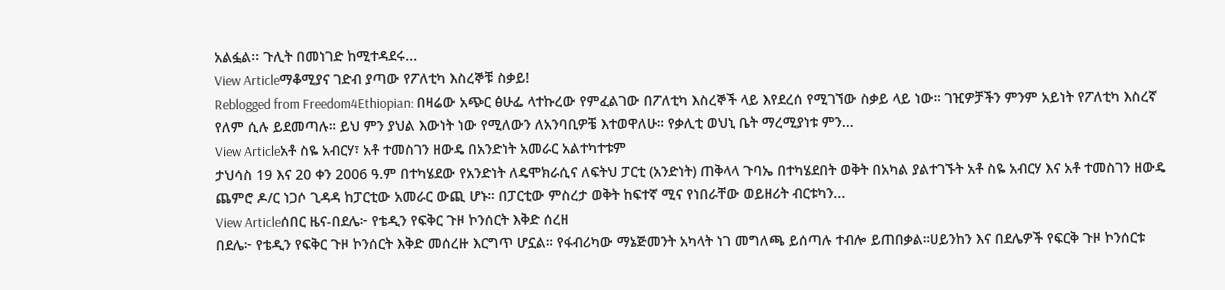አልፏል፡፡ ጉሊት በመነገድ ከሚተዳደሩ...
View Articleማቆሚያና ገድብ ያጣው የፖለቲካ እስረኞቹ ስቃይ!
Reblogged from Freedom4Ethiopian: በዛሬው አጭር ፅሁፌ ላተኩረው የምፈልገው በፖለቲካ እስረኞች ላይ እየደረሰ የሚገኘው ስቃይ ላይ ነው። ገዢዎቻችን ምንም አይነት የፖለቲካ እስረኛ የለም ሲሉ ይደመጣሉ። ይህ ምን ያህል እውነት ነው የሚለውን ለአንባቢዎቼ እተወዋለሁ። የቃሊቲ ወህኒ ቤት ማረሚያነቱ ምን...
View Articleአቶ ስዬ አብርሃ፣ አቶ ተመስገን ዘውዴ በአንድነት አመራር አልተካተቱም
ታህሳስ 19 እና 20 ቀን 2006 ዓ.ም በተካሄደው የአንድነት ለዴሞክራሲና ለፍትህ ፓርቲ (አንድነት) ጠቅላላ ጉባኤ በተካሄደበት ወቅት በአካል ያልተገኙት አቶ ስዬ አብርሃ እና አቶ ተመስገን ዘውዴ ጨምሮ ዶ/ር ነጋሶ ጊዳዳ ከፓርቲው አመራር ውጪ ሆኑ። በፓርቲው ምስረታ ወቅት ከፍተኛ ሚና የነበራቸው ወይዘሪት ብርቱካን...
View Articleሰበር ዜና-በደሌ፦ የቴዲን የፍቅር ጉዞ ኮንሰርት እቅድ ሰረዘ
በደሌ፦ የቴዲን የፍቅር ጉዞ ኮንሰርት እቅድ መሰረዙ እርግጥ ሆኗል። የፋብሪካው ማኔጅመንት አካላት ነገ መግለጫ ይሰጣሉ ተብሎ ይጠበቃል።ሀይንከን እና በደሌዎች የፍርቅ ጉዞ ኮንሰርቱ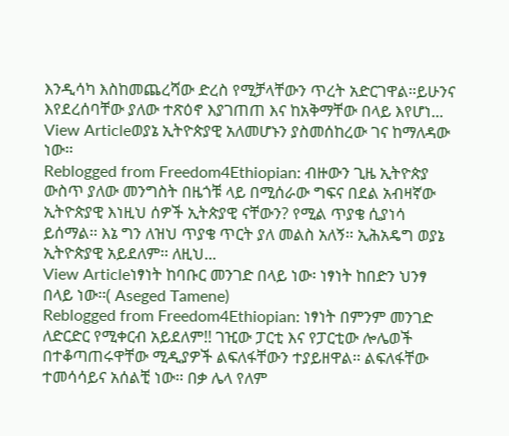እንዲሳካ እስከመጨረሻው ድረስ የሚቻላቸውን ጥረት አድርገዋል።ይሁንና እየደረሰባቸው ያለው ተጽዕኖ እያገጠጠ እና ከአቅማቸው በላይ እየሆነ...
View Articleወያኔ ኢትዮጵያዊ አለመሆኑን ያስመሰከረው ገና ከማለዳው ነው፡፡
Reblogged from Freedom4Ethiopian: ብዙውን ጊዜ ኢትዮጵያ ውስጥ ያለው መንግስት በዜጎቹ ላይ በሚሰራው ግፍና በደል አብዛኛው ኢትዮጵያዊ እነዚህ ሰዎች ኢትጵያዊ ናቸውን? የሚል ጥያቄ ሲያነሳ ይሰማል፡፡ እኔ ግን ለዝህ ጥያቄ ጥርት ያለ መልስ አለኝ፡፡ ኢሕአዴግ ወያኔ ኢትዮጵያዊ አይደለም፡፡ ለዚህ...
View Articleነፃነት ከባቡር መንገድ በላይ ነው፡ ነፃነት ከበድን ህንፃ በላይ ነው፡፡( Aseged Tamene)
Reblogged from Freedom4Ethiopian: ነፃነት በምንም መንገድ ለድርድር የሚቀርብ አይደለም!! ገዢው ፓርቲ እና የፓርቲው ሎሌወች በተቆጣጠሩዋቸው ሚዲያዎች ልፍለፋቸውን ተያይዘዋል፡፡ ልፍለፋቸው ተመሳሳይና አሰልቺ ነው፡፡ በቃ ሌላ የለም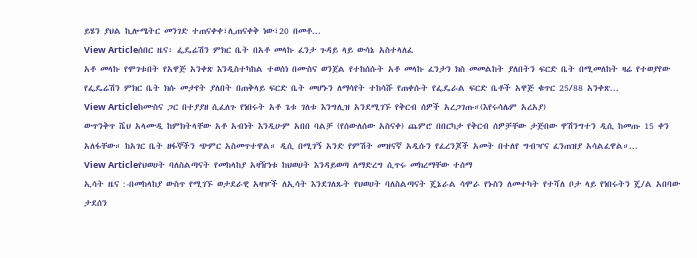ይሄን ያህል ኪሎሜትር መንገድ ተጠናቀቀ፣ሊጠናቀቅ ነው፣20 በመቶ...
View Articleሰበር ዜና፡ ፌዴሬሽን ምክር ቤት በአቶ መላኩ ፈንታ ጉዳይ ላይ ውሳኔ አስተላለፈ
አቶ መላኩ የሞገቱበት የአዋጅ አንቀጽ እንዲስተካከል ተወሰነ በሙስና ወንጀል የተከሰሱት አቶ መላኩ ፈንታን ክስ መመልከት ያለበትን ፍርድ ቤት በሚመለከት ዛሬ የተወያየው የፌዴሬሽን ምክር ቤት ክሱ መታየት ያለበት በጠቅላይ ፍርድ ቤት መሆኑን ለማሳየት ተከሳሹ የጠቀሱት የፌዴራል ፍርድ ቤቶች አዋጅ ቁጥር 25/88 አንቀጽ...
View Articleከሙስና ጋር በተያያዘ ሲፈለጉ የነበሩት አቶ ጌቱ ገለቱ እንግሊዝ አንደሚገኙ የቅርብ ሰዎች አረጋገጡ።(እየሩሳሌም አረአያ)
ውጥንቅጥ ሼህ አላሙዲ ከምክትላቸው አቶ አብነት እንዲሁም አበበ ባልቻ (የሰውለሰው አስናቀ) ጨምሮ በበርካታ የቅርብ ሰዎቻቸው ታጅበው ዋሽንግተን ዲሲ ከመጡ 15 ቀን አለፋቸው። ከአገር ቤት ዘፋኞችን ጭምር አስመጥተዋል። ዲሲ በሚገኝ አንድ የምሽት መዝናኛ አዲሱን የፈረንጆች አመት በተለየ ግብዣና ፈንጠዝያ አሳልፈዋል።...
View Articleየህወሀት ባለስልጣናት የመከላከያ አዛዥነቱ ከህወሀት እንዳይወጣ ለማድረግ ሲጥሩ መክረማቸው ተሰማ
ኢሳት ዜና :-በመከላከያ ውስጥ የሚገኙ ወታደራዊ አዛዦች ለኢሳት እንደገለጹት የህወሀት ባለስልጣናት ጄኔራል ሳሞራ የኑስን ለመተካት የተሻለ ቦታ ላይ የነበሩትን ጄ/ል አበባው ታደሰን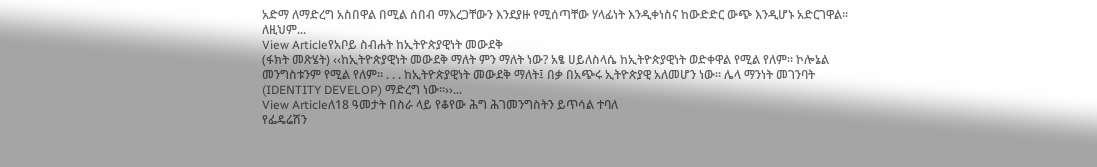አድማ ለማድረግ አስበዋል በሚል ሰበብ ማእረጋቸውን እንደያዙ የሚሰጣቸው ሃላፊነት እንዲቀነስና ከውድድር ውጭ እንዲሆኑ አድርገዋል። ለዚህም...
View Articleየአቦይ ስብሐት ከኢትዮጵያዊነት መውደቅ
(ፋክት መጽሄት) ‹‹ከኢትዮጵያዊነት መውደቅ ማለት ምን ማለት ነው? አፄ ሀይለስላሴ ከኢትዮጵያዊነት ወድቀዋል የሚል የለም፡፡ ኮሎኔል መንግስቱንም የሚል የለም፡፡ . . . ከኢትዮጵያዊነት መውደቅ ማለት፤ በቃ በአጭሩ ኢትዮጵያዊ አለመሆን ነው፡፡ ሌላ ማንነት መገንባት (IDENTITY DEVELOP) ማድረግ ነው፡፡››...
View Articleለ18 ዓመታት በስራ ላይ የቆየው ሕግ ሕገመንግስትን ይጥሳል ተባለ
የፌዴሬሽን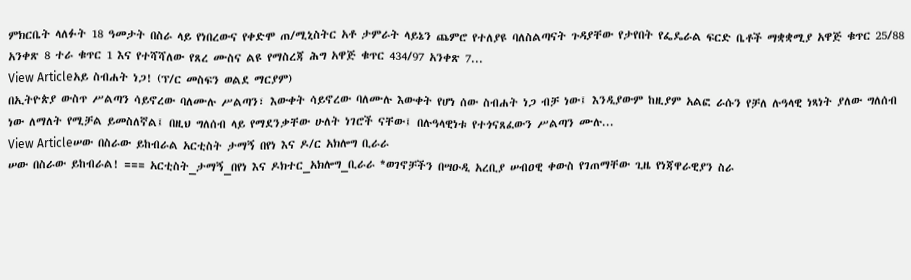ምክርቤት ላለፉት 18 ዓመታት በስራ ላይ የነበረውና የቀድሞ ጠ/ሚኒስትር አቶ ታምራት ላይኔን ጨምሮ የተለያዩ ባለስልጣናት ጉዳያቸው የታየበት የፌዴራል ፍርድ ቤቶች ማቋቋሚያ አዋጅ ቁጥር 25/88 አንቀጽ 8 ተራ ቁጥር 1 እና የተሻሻለው የጸረ ሙስና ልዩ የማስረጃ ሕግ አዋጅ ቁጥር 434/97 አንቀጽ 7...
View Articleአይ ስብሐት ነጋ! (ፕ/ር መስፍን ወልደ ማርያም)
በኢትዮጵያ ውስጥ ሥልጣን ሳይኖረው ባለሙሉ ሥልጣን፣ እውቀት ሳይኖረው ባለሙሉ እውቀት የሆነ ሰው ስብሐት ነጋ ብቻ ነው፤ እንዲያውም ከዚያም አልፎ ራሱን የቻለ ሉዓላዊ ነጻነት ያለው ግለሰብ ነው ለማለት የሚቻል ይመስለኛል፤ በዚህ ግለሰብ ላይ የማደንቃቸው ሁለት ነገሮች ናቸው፤ በሉዓላዊነቱ የተጎናጸፈውን ሥልጣን ሙሉ...
View Articleሠው በስራው ይከብራል አርቲስት ታማኝ በየነ እና ዶ/ር አክሎግ ቢራራ
ሠው በስራው ይከብራል! === አርቲስት_ታማኝ_በየነ እና ዶክተር_አክሎግ_ቢራራ *ወገኖቻችን በሣዑዲ አረቢያ ሠብዐዊ ቀውስ የገጠማቸው ጊዜ የነጃዋራዊያን ስራ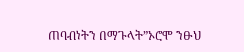ጠባብነትን በማጉላት”ኦሮሞ ንፁህ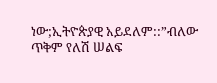ነው;ኢትዮጵያዊ አይደለም::”ብለው ጥቅም የለሽ ሠልፍ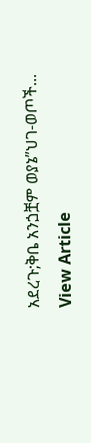አደረጉ;ቅቤ አንጏቿም ወያኔ”ህገ-ወጦች...
View Article